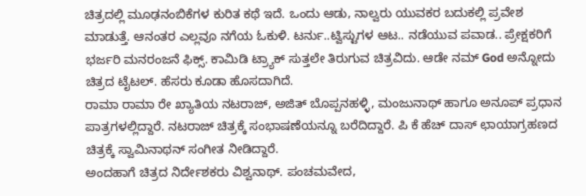ಚಿತ್ರದಲ್ಲಿ ಮೂಢನಂಬಿಕೆಗಳ ಕುರಿತ ಕಥೆ ಇದೆ. ಒಂದು ಆಡು, ನಾಲ್ವರು ಯುವಕರ ಬದುಕಲ್ಲಿ ಪ್ರವೇಶ ಮಾಡುತ್ತೆ. ಆನಂತರ ಎಲ್ಲವೂ ನಗೆಯ ಓಕುಳಿ. ಟರ್ನು..ಟ್ವಿಸ್ಟುಗಳ ಆಟ.. ನಡೆಯುವ ಪವಾಡ.. ಪ್ರೇಕ್ಷಕರಿಗೆ ಭರ್ಜರಿ ಮನರಂಜನೆ ಫಿಕ್ಸ್. ಕಾಮಿಡಿ ಟ್ರ್ಯಾಕ್ ಸುತ್ತಲೇ ತಿರುಗುವ ಚಿತ್ರವಿದು. ಆಡೇ ನಮ್ God ಅನ್ನೋದು ಚಿತ್ರದ ಟೈಟಲ್. ಹೆಸರು ಕೂಡಾ ಹೊಸದಾಗಿದೆ.
ರಾಮಾ ರಾಮಾ ರೇ ಖ್ಯಾತಿಯ ನಟರಾಜ್, ಅಜಿತ್ ಬೊಪ್ಪನಹಳ್ಳಿ, ಮಂಜುನಾಥ್ ಹಾಗೂ ಅನೂಪ್ ಪ್ರಧಾನ ಪಾತ್ರಗಳಲ್ಲಿದ್ದಾರೆ. ನಟರಾಜ್ ಚಿತ್ರಕ್ಕೆ ಸಂಭಾಷಣೆಯನ್ನೂ ಬರೆದಿದ್ದಾರೆ. ಪಿ ಕೆ ಹೆಚ್ ದಾಸ್ ಛಾಯಾಗ್ರಹಣದ ಚಿತ್ರಕ್ಕೆ ಸ್ವಾಮಿನಾಥನ್ ಸಂಗೀತ ನೀಡಿದ್ದಾರೆ.
ಅಂದಹಾಗೆ ಚಿತ್ರದ ನಿರ್ದೇಶಕರು ವಿಶ್ವನಾಥ್. ಪಂಚಮವೇದ,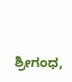ಶ್ರೀಗಂಧ,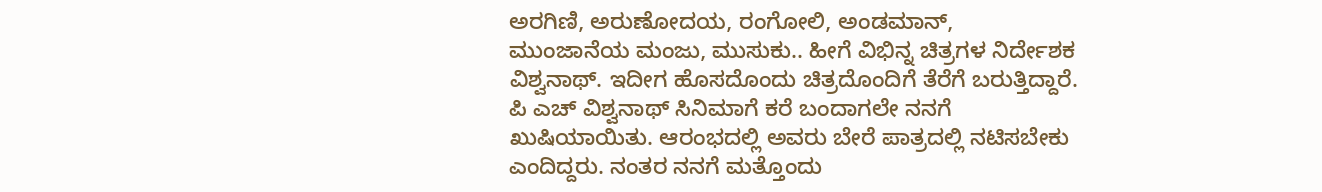ಅರಗಿಣಿ, ಅರುಣೋದಯ, ರಂಗೋಲಿ, ಅಂಡಮಾನ್, ಮುಂಜಾನೆಯ ಮಂಜು, ಮುಸುಕು.. ಹೀಗೆ ವಿಭಿನ್ನ ಚಿತ್ರಗಳ ನಿರ್ದೇಶಕ ವಿಶ್ವನಾಥ್. ಇದೀಗ ಹೊಸದೊಂದು ಚಿತ್ರದೊಂದಿಗೆ ತೆರೆಗೆ ಬರುತ್ತಿದ್ದಾರೆ.
ಪಿ ಎಚ್ ವಿಶ್ವನಾಥ್ ಸಿನಿಮಾಗೆ ಕರೆ ಬಂದಾಗಲೇ ನನಗೆ ಖುಷಿಯಾಯಿತು. ಆರಂಭದಲ್ಲಿ ಅವರು ಬೇರೆ ಪಾತ್ರದಲ್ಲಿ ನಟಿಸಬೇಕು ಎಂದಿದ್ದರು. ನಂತರ ನನಗೆ ಮತ್ತೊಂದು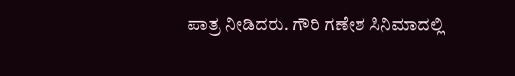ಪಾತ್ರ ನೀಡಿದರು. ಗೌರಿ ಗಣೇಶ ಸಿನಿಮಾದಲ್ಲಿ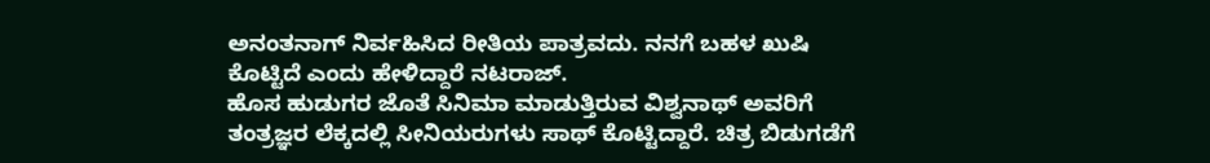ಅನಂತನಾಗ್ ನಿರ್ವಹಿಸಿದ ರೀತಿಯ ಪಾತ್ರವದು. ನನಗೆ ಬಹಳ ಖುಷಿ ಕೊಟ್ಟಿದೆ ಎಂದು ಹೇಳಿದ್ದಾರೆ ನಟರಾಜ್.
ಹೊಸ ಹುಡುಗರ ಜೊತೆ ಸಿನಿಮಾ ಮಾಡುತ್ತಿರುವ ವಿಶ್ವನಾಥ್ ಅವರಿಗೆ ತಂತ್ರಜ್ಞರ ಲೆಕ್ಕದಲ್ಲಿ ಸೀನಿಯರುಗಳು ಸಾಥ್ ಕೊಟ್ಟಿದ್ದಾರೆ. ಚಿತ್ರ ಬಿಡುಗಡೆಗೆ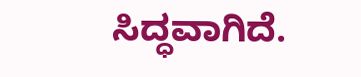ಸಿದ್ಧವಾಗಿದೆ.